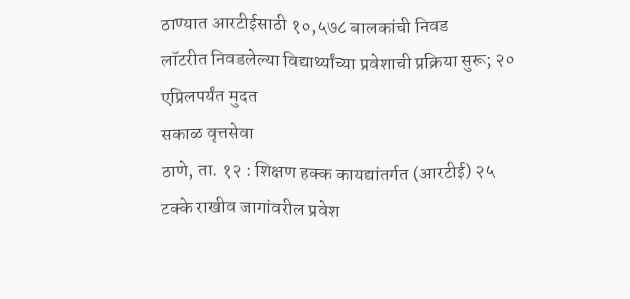ठाण्यात आरटीईसाठी १०,५७८ बालकांची निवड
लॉटरीत निवडलेल्या विद्यार्थ्यांच्या प्रवेशाची प्रक्रिया सुरू; २० एप्रिलपर्यंत मुदत
सकाळ वृत्तसेवा
ठाणे, ता. १२ : शिक्षण हक्क कायद्यांतर्गत (आरटीई) २५ टक्के राखीव जागांवरील प्रवेश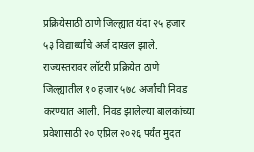प्रक्रियेसाठी ठाणे जिल्ह्यात यंदा २५ हजार ५३ विद्यार्थ्यांचे अर्ज दाखल झाले. राज्यस्तरावर लॉटरी प्रक्रियेत ठाणे जिल्ह्यातील १० हजार ५७८ अर्जांची निवड करण्यात आली. निवड झालेल्या बालकांच्या प्रवेशासाठी २० एप्रिल २०२६ पर्यंत मुदत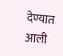देण्यात आली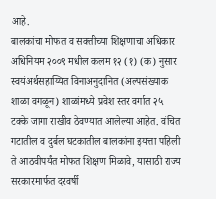आहे.
बालकांचा मोफत व सक्तीच्या शिक्षणाचा अधिकार अधिनियम २००९ मधील कलम १२ (१) (क) नुसार स्वयंअर्थसहाय्यित विनाअनुदानित (अल्पसंख्याक शाळा वगळून) शाळांमध्ये प्रवेश स्तर वर्गात २५ टक्के जागा राखीव ठेवण्यात आलेल्या आहेत. वंचित गटातील व दुर्बल घटकातील बालकांना इयत्ता पहिली ते आठवीपर्यंत मोफत शिक्षण मिळावे, यासाठी राज्य सरकारमार्फत दरवर्षी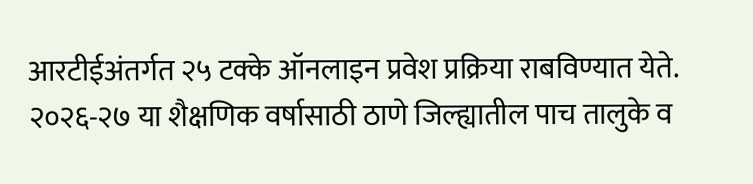आरटीईअंतर्गत २५ टक्के ऑनलाइन प्रवेश प्रक्रिया राबविण्यात येते. २०२६-२७ या शैक्षणिक वर्षासाठी ठाणे जिल्ह्यातील पाच तालुके व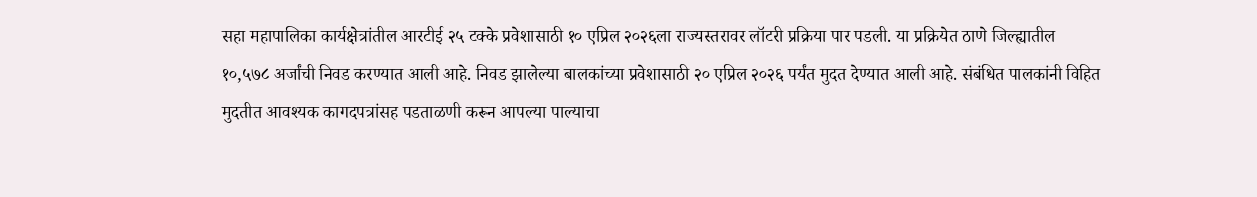सहा महापालिका कार्यक्षेत्रांतील आरटीई २५ टक्के प्रवेशासाठी १० एप्रिल २०२६ला राज्यस्तरावर लॉटरी प्रक्रिया पार पडली. या प्रक्रियेत ठाणे जिल्ह्यातील १०,५७८ अर्जांची निवड करण्यात आली आहे. निवड झालेल्या बालकांच्या प्रवेशासाठी २० एप्रिल २०२६ पर्यंत मुदत देण्यात आली आहे. संबंधित पालकांनी विहित मुदतीत आवश्यक कागदपत्रांसह पडताळणी करून आपल्या पाल्याचा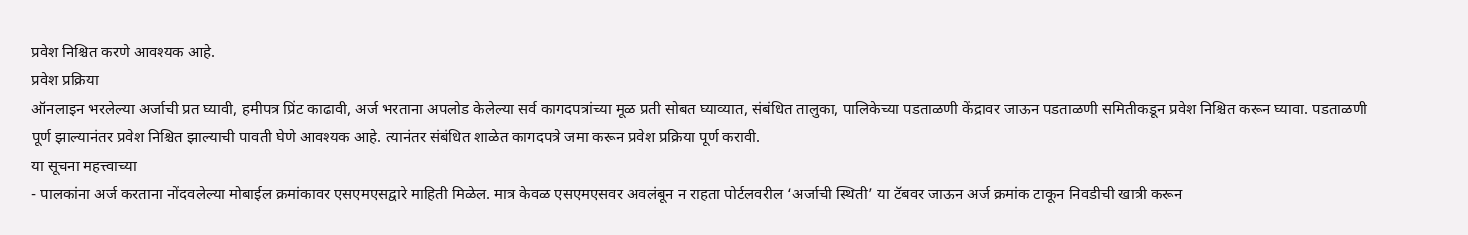प्रवेश निश्चित करणे आवश्यक आहे.
प्रवेश प्रक्रिया
ऑनलाइन भरलेल्या अर्जाची प्रत घ्यावी, हमीपत्र प्रिंट काढावी, अर्ज भरताना अपलोड केलेल्या सर्व कागदपत्रांच्या मूळ प्रती सोबत घ्याव्यात, संबंधित तालुका, पालिकेच्या पडताळणी केंद्रावर जाऊन पडताळणी समितीकडून प्रवेश निश्चित करून घ्यावा. पडताळणी पूर्ण झाल्यानंतर प्रवेश निश्चित झाल्याची पावती घेणे आवश्यक आहे. त्यानंतर संबंधित शाळेत कागदपत्रे जमा करून प्रवेश प्रक्रिया पूर्ण करावी.
या सूचना महत्त्वाच्या
- पालकांना अर्ज करताना नोंदवलेल्या मोबाईल क्रमांकावर एसएमएसद्वारे माहिती मिळेल. मात्र केवळ एसएमएसवर अवलंबून न राहता पोर्टलवरील ‘अर्जाची स्थिती’ या टॅबवर जाऊन अर्ज क्रमांक टाकून निवडीची खात्री करून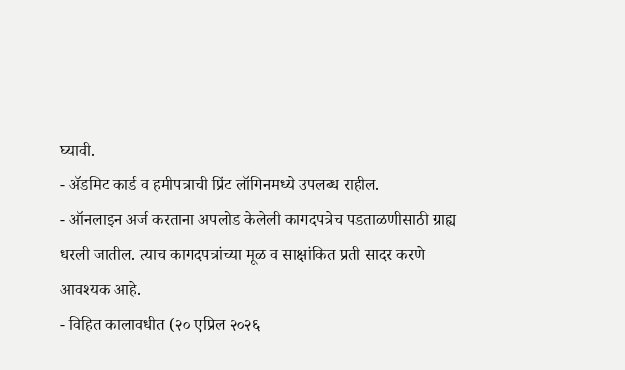घ्यावी.
- ॲडमिट कार्ड व हमीपत्राची प्रिंट लॉगिनमध्ये उपलब्ध राहील.
- ऑनलाइन अर्ज करताना अपलोड केलेली कागदपत्रेच पडताळणीसाठी ग्राह्य धरली जातील. त्याच कागदपत्रांच्या मूळ व साक्षांकित प्रती सादर करणे आवश्यक आहे.
- विहित कालावधीत (२० एप्रिल २०२६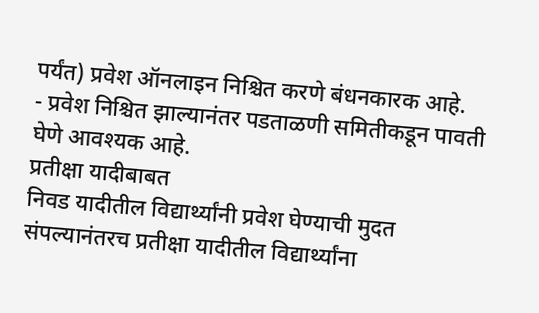पर्यंत) प्रवेश ऑनलाइन निश्चित करणे बंधनकारक आहे.
- प्रवेश निश्चित झाल्यानंतर पडताळणी समितीकडून पावती घेणे आवश्यक आहे.
प्रतीक्षा यादीबाबत
निवड यादीतील विद्यार्थ्यांनी प्रवेश घेण्याची मुदत संपल्यानंतरच प्रतीक्षा यादीतील विद्यार्थ्यांना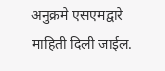अनुक्रमे एसएमद्वारे माहिती दिली जाईल.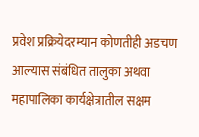प्रवेश प्रक्रियेदरम्यान कोणतीही अडचण आल्यास संबंधित तालुका अथवा महापालिका कार्यक्षेत्रातील सक्षम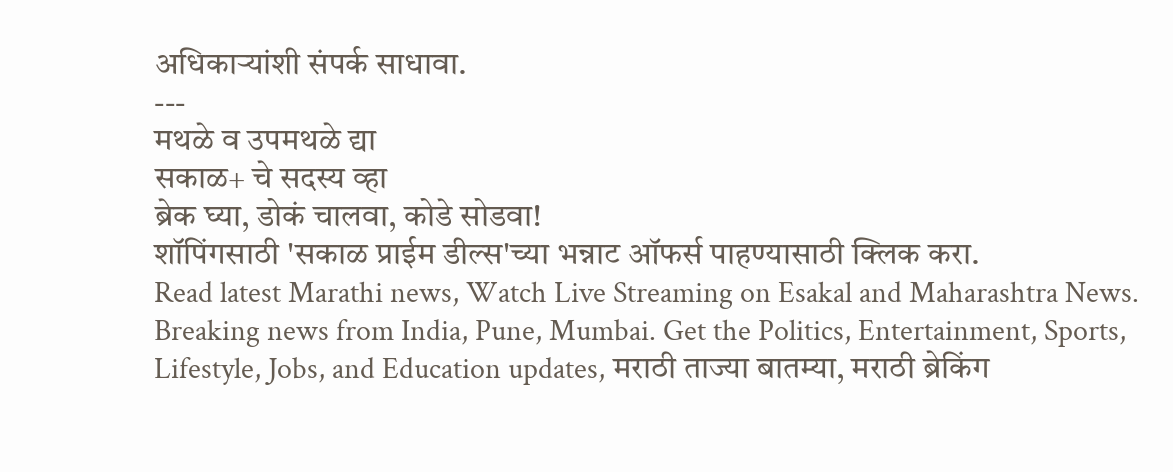अधिकाऱ्यांशी संपर्क साधावा.
---
मथळे व उपमथळे द्या
सकाळ+ चे सदस्य व्हा
ब्रेक घ्या, डोकं चालवा, कोडे सोडवा!
शॉपिंगसाठी 'सकाळ प्राईम डील्स'च्या भन्नाट ऑफर्स पाहण्यासाठी क्लिक करा.
Read latest Marathi news, Watch Live Streaming on Esakal and Maharashtra News. Breaking news from India, Pune, Mumbai. Get the Politics, Entertainment, Sports, Lifestyle, Jobs, and Education updates, मराठी ताज्या बातम्या, मराठी ब्रेकिंग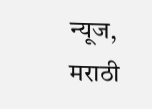न्यूज, मराठी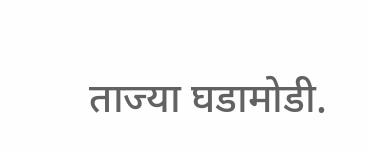ताज्या घडामोडी.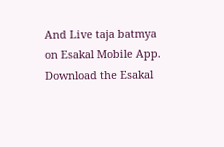And Live taja batmya on Esakal Mobile App. Download the Esakal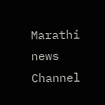Marathi news Channel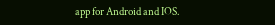app for Android and IOS.